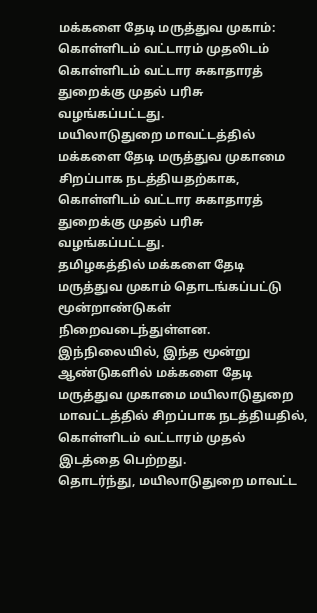மக்களை தேடி மருத்துவ முகாம்: கொள்ளிடம் வட்டாரம் முதலிடம்
கொள்ளிடம் வட்டார சுகாதாரத் துறைக்கு முதல் பரிசு வழங்கப்பட்டது.
மயிலாடுதுறை மாவட்டத்தில் மக்களை தேடி மருத்துவ முகாமை சிறப்பாக நடத்தியதற்காக, கொள்ளிடம் வட்டார சுகாதாரத் துறைக்கு முதல் பரிசு வழங்கப்பட்டது.
தமிழகத்தில் மக்களை தேடி மருத்துவ முகாம் தொடங்கப்பட்டு மூன்றாண்டுகள் நிறைவடைந்துள்ளன. இந்நிலையில், இந்த மூன்று ஆண்டுகளில் மக்களை தேடி மருத்துவ முகாமை மயிலாடுதுறை மாவட்டத்தில் சிறப்பாக நடத்தியதில், கொள்ளிடம் வட்டாரம் முதல் இடத்தை பெற்றது.
தொடர்ந்து, மயிலாடுதுறை மாவட்ட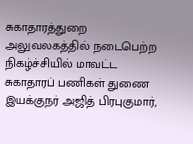சுகாதாரத்துறை அலுவலகத்தில் நடைபெற்ற நிகழ்ச்சியில் மாவட்ட சுகாதாரப் பணிகள் துணை இயக்குநர் அஜித் பிரபுகுமார்,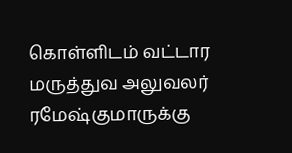கொள்ளிடம் வட்டார மருத்துவ அலுவலர் ரமேஷ்குமாருக்கு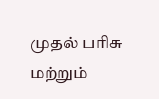முதல் பரிசு மற்றும்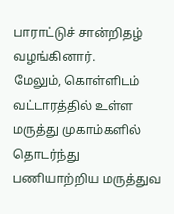பாராட்டுச் சான்றிதழ் வழங்கினார்.
மேலும், கொள்ளிடம் வட்டாரத்தில் உள்ள மருத்து முகாம்களில் தொடர்ந்து பணியாற்றிய மருத்துவ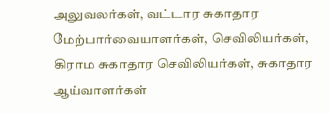அலுவலர்கள், வட்டார சுகாதார மேற்பார்வையாளர்கள், செவிலியர்கள், கிராம சுகாதார செவிலியர்கள், சுகாதார ஆய்வாளர்கள்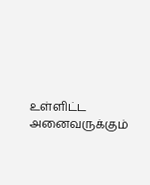உள்ளிட்ட அனைவருக்கும்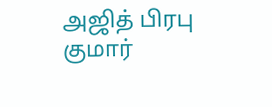அஜித் பிரபு குமார்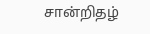சான்றிதழ்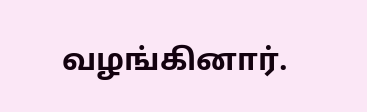வழங்கினார்.